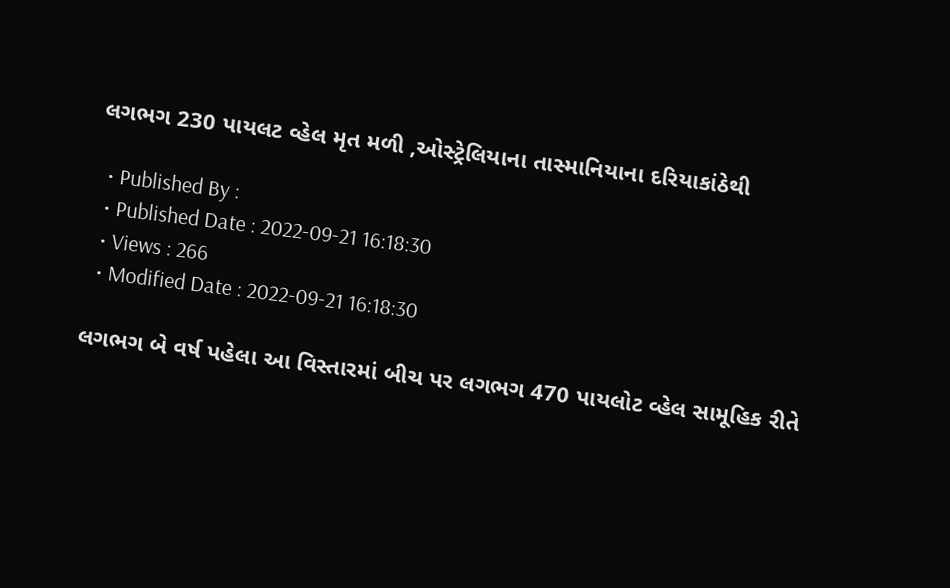લગભગ 230 પાયલટ વ્હેલ મૃત મળી ,ઓસ્ટ્રેલિયાના તાસ્માનિયાના દરિયાકાંઠેથી

  • Published By :
  • Published Date : 2022-09-21 16:18:30
  • Views : 266
  • Modified Date : 2022-09-21 16:18:30

લગભગ બે વર્ષ પહેલા આ વિસ્તારમાં બીચ પર લગભગ 470 પાયલોટ વ્હેલ સામૂહિક રીતે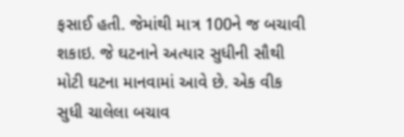ફસાઈ હતી. જેમાંથી માત્ર 100ને જ બચાવી શકાઇ. જે ઘટનાને અત્યાર સુધીની સૌથી મોટી ઘટના માનવામાં આવે છે. એક વીક સુધી ચાલેલા બચાવ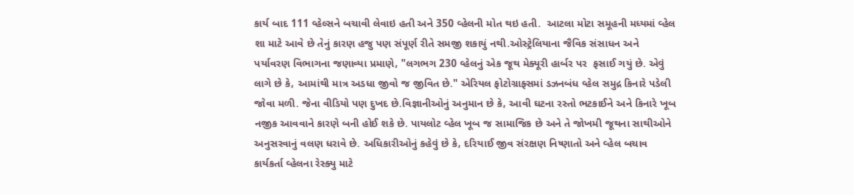કાર્ય બાદ 111 વ્હેલ્સને બચાવી લેવાઇ હતી અને 350 વ્હેલની મોત થઇ હતી.  આટલા મોટા સમૂહની મધ્યમાં વ્હેલ શા માટે આવે છે તેનું કારણ હજુ પણ સંપૂર્ણ રીતે સમજી શકાયું નથી.ઓસ્ટ્રેલિયાના જૈવિક સંસાધન અને પર્યાવરણ વિભાગના જણાવ્યા પ્રમાણે, "લગભગ 230 વ્હેલનું એક જૂથ મેક્યૂરી હાર્બર પર  ફસાઈ ગયું છે. એવું લાગે છે કે, આમાંથી માત્ર અડધા જીવો જ જીવિત છે." એરિયલ ફોટોગ્રાફ્સમાં ડઝનબંધ વ્હેલ સમુદ્ર કિનારે પડેલી જોવા મળી. જેના વીડિયો પણ દુખદ છે.વિજ્ઞાનીઓનું અનુમાન છે કે, આવી ઘટના રસ્તો ભટકાઈને અને કિનારે ખૂબ નજીક આવવાને કારણે બની હોઈ શકે છે. પાયલોટ વ્હેલ ખૂબ જ સામાજિક છે અને તે જોખમી જૂથના સાથીઓને અનુસરવાનું વલણ ધરાવે છે. અધિકારીઓનું કહેવું છે કે, દરિયાઈ જીવ સંરક્ષણ નિષ્ણાતો અને વ્હેલ બચાવ કાર્યકર્તા વ્હેલના રેસ્ક્યુ માટે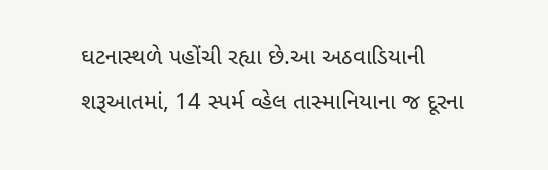ઘટનાસ્થળે પહોંચી રહ્યા છે.આ અઠવાડિયાની શરૂઆતમાં, 14 સ્પર્મ વ્હેલ તાસ્માનિયાના જ દૂરના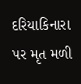દરિયાકિનારા પર મૃત મળી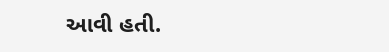આવી હતી.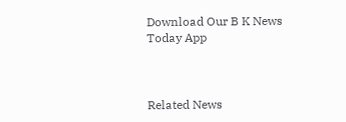Download Our B K News Today App



Related News